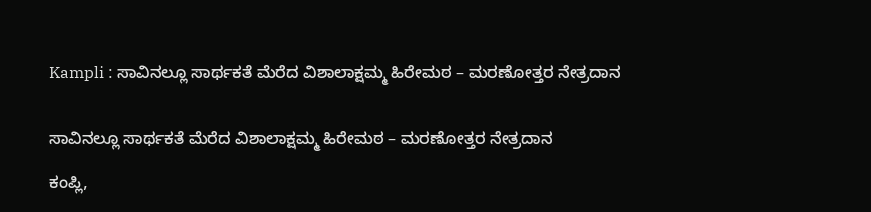Kampli : ಸಾವಿನಲ್ಲೂ ಸಾರ್ಥಕತೆ ಮೆರೆದ ವಿಶಾಲಾಕ್ಷಮ್ಮ ಹಿರೇಮಠ – ಮರಣೋತ್ತರ ನೇತ್ರದಾನ


ಸಾವಿನಲ್ಲೂ ಸಾರ್ಥಕತೆ ಮೆರೆದ ವಿಶಾಲಾಕ್ಷಮ್ಮ ಹಿರೇಮಠ – ಮರಣೋತ್ತರ ನೇತ್ರದಾನ

ಕಂಪ್ಲಿ,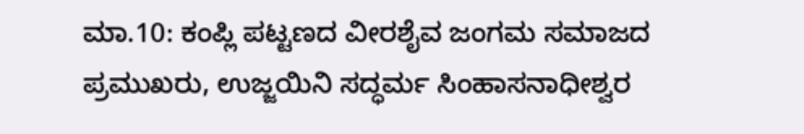ಮಾ.10: ಕಂಪ್ಲಿ ಪಟ್ಟಣದ ವೀರಶೈವ ಜಂಗಮ ಸಮಾಜದ ಪ್ರಮುಖರು, ಉಜ್ಜಯಿನಿ ಸದ್ಧರ್ಮ ಸಿಂಹಾಸನಾಧೀಶ್ವರ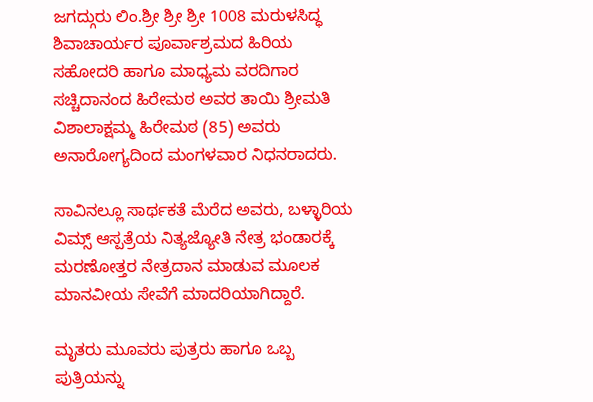ಜಗದ್ಗುರು ಲಿಂ.ಶ್ರೀ ಶ್ರೀ ಶ್ರೀ 1008 ಮರುಳಸಿದ್ಧ ಶಿವಾಚಾರ್ಯರ ಪೂರ್ವಾಶ್ರಮದ ಹಿರಿಯ ಸಹೋದರಿ ಹಾಗೂ ಮಾಧ್ಯಮ ವರದಿಗಾರ ಸಚ್ಚಿದಾನಂದ ಹಿರೇಮಠ ಅವರ ತಾಯಿ ಶ್ರೀಮತಿ ವಿಶಾಲಾಕ್ಷಮ್ಮ ಹಿರೇಮಠ (85) ಅವರು ಅನಾರೋಗ್ಯದಿಂದ ಮಂಗಳವಾರ ನಿಧನರಾದರು.

ಸಾವಿನಲ್ಲೂ ಸಾರ್ಥಕತೆ ಮೆರೆದ ಅವರು, ಬಳ್ಳಾರಿಯ ವಿಮ್ಸ್ ಆಸ್ಪತ್ರೆಯ ನಿತ್ಯಜ್ಯೋತಿ ನೇತ್ರ ಭಂಡಾರಕ್ಕೆ ಮರಣೋತ್ತರ ನೇತ್ರದಾನ ಮಾಡುವ ಮೂಲಕ ಮಾನವೀಯ ಸೇವೆಗೆ ಮಾದರಿಯಾಗಿದ್ದಾರೆ.

ಮೃತರು ಮೂವರು ಪುತ್ರರು ಹಾಗೂ ಒಬ್ಬ ಪುತ್ರಿಯನ್ನು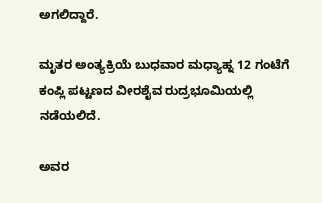ಅಗಲಿದ್ದಾರೆ.

ಮೃತರ ಅಂತ್ಯಕ್ರಿಯೆ ಬುಧವಾರ ಮಧ್ಯಾಹ್ನ 12 ಗಂಟೆಗೆ ಕಂಪ್ಲಿ ಪಟ್ಟಣದ ವೀರಶೈವ ರುದ್ರಭೂಮಿಯಲ್ಲಿ ನಡೆಯಲಿದೆ.

ಅವರ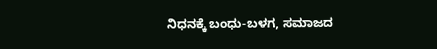ನಿಧನಕ್ಕೆ ಬಂಧು-ಬಳಗ, ಸಮಾಜದ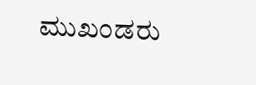ಮುಖಂಡರು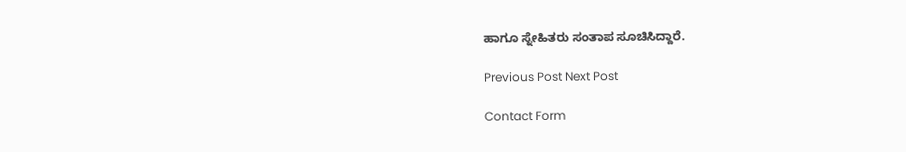ಹಾಗೂ ಸ್ನೇಹಿತರು ಸಂತಾಪ ಸೂಚಿಸಿದ್ದಾರೆ.

Previous Post Next Post

Contact Form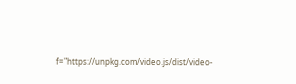f="https://unpkg.com/video.js/dist/video-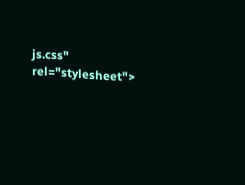js.css" rel="stylesheet">